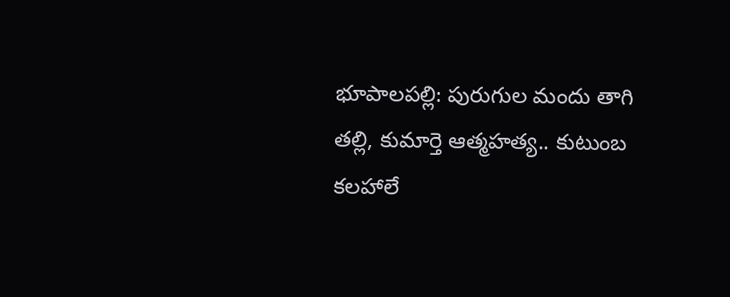భూపాల‌ప‌ల్లి: పురుగుల మందు తాగి త‌ల్లి, కుమార్తె ఆత్మ‌హ‌త్య‌.. కుటుంబ క‌ల‌హాలే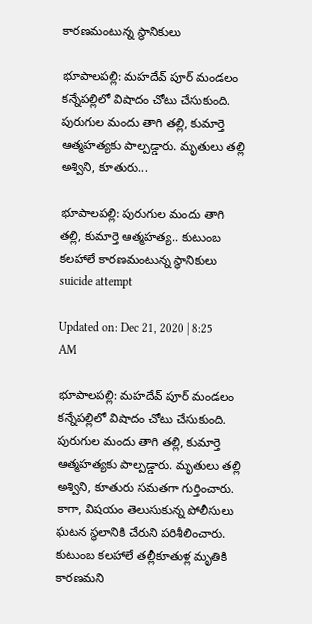కార‌ణ‌మంటున్న‌ స్థానికులు

భూపాలపల్లి: మహదేవ్ పూర్ మండలం కన్నేపల్లిలో విషాదం చోటు చేసుకుంది. పురుగుల మందు తాగి తల్లి, కుమార్తె ఆత్మహత్యకు పాల్పడ్డారు. మృతులు తల్లి అశ్విని, కూతురు...

భూపాల‌ప‌ల్లి: పురుగుల మందు తాగి త‌ల్లి, కుమార్తె ఆత్మ‌హ‌త్య‌.. కుటుంబ క‌ల‌హాలే కార‌ణ‌మంటున్న‌ స్థానికులు
suicide attempt

Updated on: Dec 21, 2020 | 8:25 AM

భూపాలపల్లి: మహదేవ్ పూర్ మండలం కన్నేపల్లిలో విషాదం చోటు చేసుకుంది. పురుగుల మందు తాగి తల్లి, కుమార్తె ఆత్మహత్యకు పాల్పడ్డారు. మృతులు తల్లి అశ్విని, కూతురు సమతగా గుర్తించారు. కాగా, విషయం తెలుసుకున్న పోలీసులు ఘటన స్థలానికి చేరుని పరిశీలించారు. కుటుంబ కలహాలే తల్లీకూతుళ్ల మృతికి కారణమని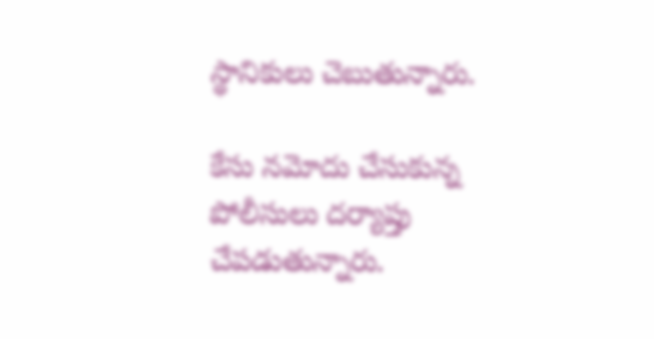స్థానికులు చెబుతున్నారు.

కేసు నమోదు చేసుకున్న పోలీసులు దర్యాప్తు చేపడుతున్నారు.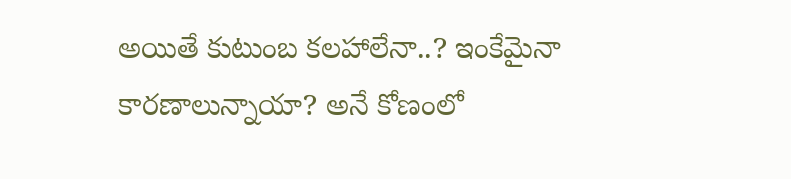అయితే కుటుంబ క‌ల‌హాలేనా..? ఇంకేమైనా కార‌ణాలున్నాయా? అనే కోణంలో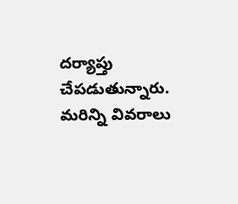ద‌ర్యాప్తు చేప‌డుతున్నారు. మ‌రిన్ని వివ‌రాలు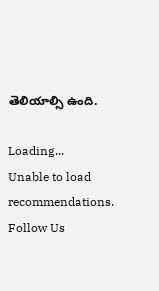తెలియాల్సి ఉంది.

Loading...
Unable to load recommendations.
Follow Us